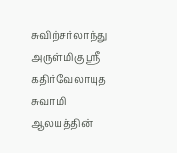சுவிற்சர்லாந்து அருள்மிகு ஸ்ரீ கதிர்வேலாயுத சுவாமி ஆலயத்தின்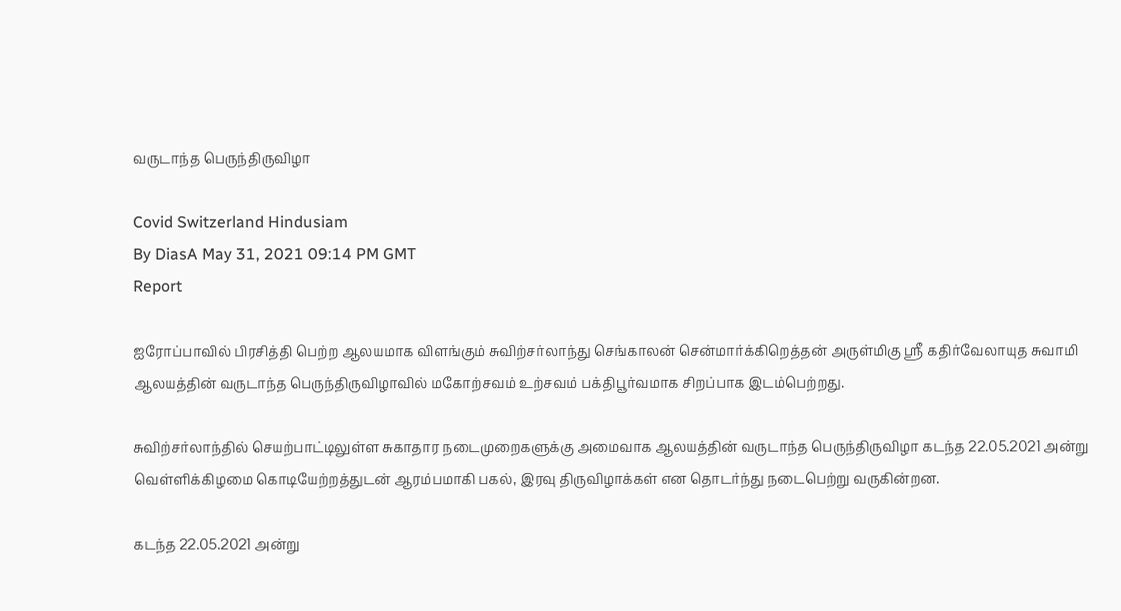வருடாந்த பெருந்திருவிழா

Covid Switzerland Hindusiam
By DiasA May 31, 2021 09:14 PM GMT
Report

ஐரோப்பாவில் பிரசித்தி பெற்ற ஆலயமாக விளங்கும் சுவிற்சர்லாந்து செங்காலன் சென்மார்க்கிறெத்தன் அருள்மிகு ஸ்ரீ கதிர்வேலாயுத சுவாமி ஆலயத்தின் வருடாந்த பெருந்திருவிழாவில் மகோற்சவம் உற்சவம் பக்திபூர்வமாக சிறப்பாக இடம்பெற்றது.

சுவிற்சர்லாந்தில் செயற்பாட்டிலுள்ள சுகாதார நடைமுறைகளுக்கு அமைவாக ஆலயத்தின் வருடாந்த பெருந்திருவிழா கடந்த 22.05.2021 அன்று வெள்ளிக்கிழமை கொடியேற்றத்துடன் ஆரம்பமாகி பகல், இரவு திருவிழாக்கள் என தொடர்ந்து நடைபெற்று வருகின்றன.

கடந்த 22.05.2021 அன்று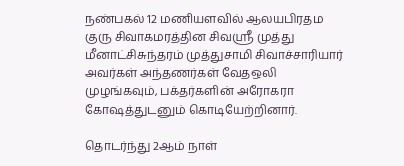நண்பகல் 12 மணியளவில் ஆலயபிரதம குரு சிவாகமரத்தின சிவஸ்ரீ முத்து மீனாட்சிசுந்தரம் முத்துசாமி சிவாச்சாரியார் அவர்கள் அந்தணர்கள் வேதஒலி முழங்கவும், பக்தர்களின் அரோகரா கோஷத்துடனும் கொடியேற்றினார்.

தொடர்ந்து 2ஆம் நாள்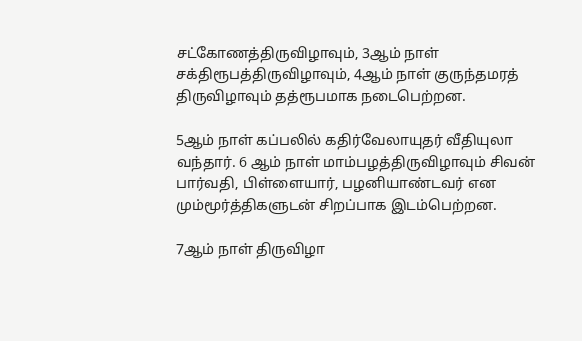சட்கோணத்திருவிழாவும், 3ஆம் நாள் சக்திரூபத்திருவிழாவும், 4ஆம் நாள் குருந்தமரத் திருவிழாவும் தத்ரூபமாக நடைபெற்றன.

5ஆம் நாள் கப்பலில் கதிர்வேலாயுதர் வீதியுலா வந்தார். 6 ஆம் நாள் மாம்பழத்திருவிழாவும் சிவன் பார்வதி, பிள்ளையார், பழனியாண்டவர் என மும்மூர்த்திகளுடன் சிறப்பாக இடம்பெற்றன.

7ஆம் நாள் திருவிழா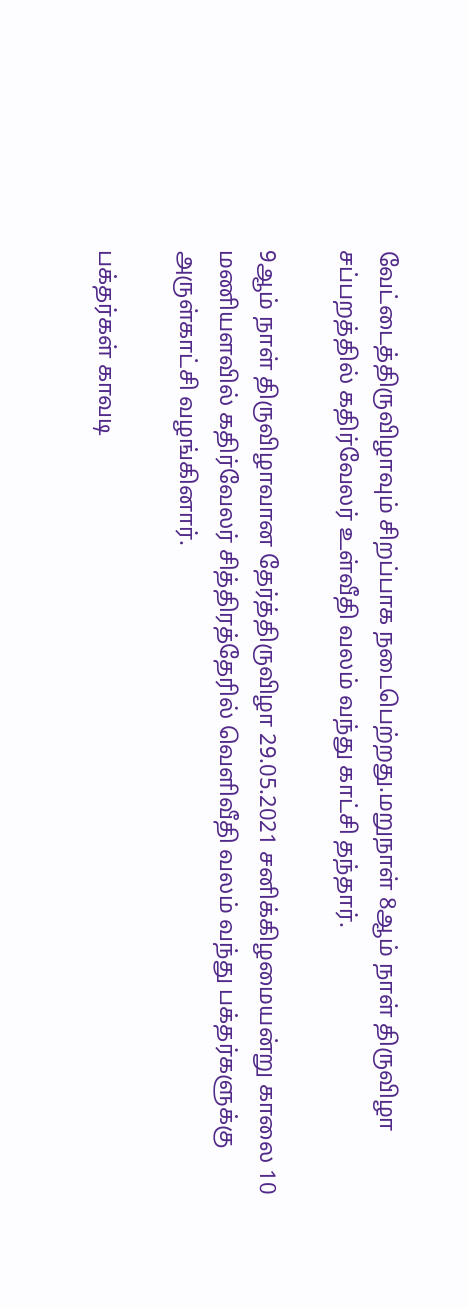வேட்டைத்திருவிழாவும் சிறப்பாக நடைபெற்றது.மறுநாள் 8ஆம் நாள் திருவிழா சப்பறத்தில் கதிர்வேலர் உள்வீதி வலம் வந்து காட்சி தந்தார்.

9ஆம் நாள் திருவிழாவான தேர்த்திருவிழா 29.05.2021 சனிக்கிழமையன்று காலை 10 மணியளவில் கதிர்வேலர் சித்திரத்தேரில் வெளிவீதி வலம் வந்து பக்தர்களுக்கு அருள்காட்சி வழங்கினார்.

பக்தர்கள் காவடி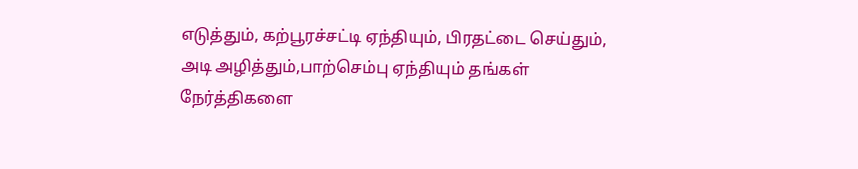எடுத்தும், கற்பூரச்சட்டி ஏந்தியும், பிரதட்டை செய்தும், அடி அழித்தும்,பாற்செம்பு ஏந்தியும் தங்கள் நேர்த்திகளை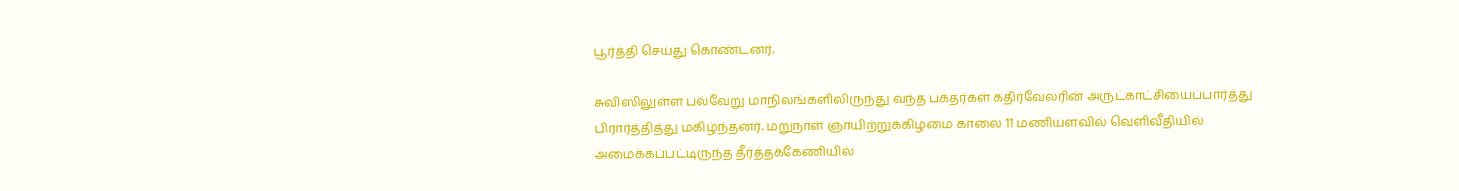பூர்த்தி செய்து கொண்டனர்.

சுவிஸிலுள்ள பல்வேறு மாநிலங்களிலிருந்து வந்த பக்தர்கள் கதிர்வேலரின் அருட்காட்சியைப்பார்த்து பிரார்த்தித்து மகிழ்ந்தனர். மறுநாள் ஞாயிற்றுக்கிழமை காலை 11 மணியளவில் வெளிவீதியில் அமைக்கப்பட்டிருந்த தீர்த்தக்கேணியில்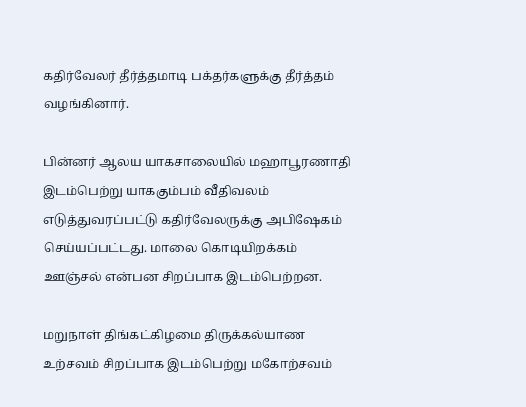கதிர்வேலர் தீர்த்தமாடி பக்தர்களுக்கு தீர்த்தம் வழங்கினார்.

பின்னர் ஆலய யாகசாலையில் மஹாபூரணாதி இடம்பெற்று யாககும்பம் வீதிவலம் எடுத்துவரப்பட்டு கதிர்வேலருக்கு அபிஷேகம் செய்யப்பட்டது. மாலை கொடியிறக்கம் ஊஞ்சல் என்பன சிறப்பாக இடம்பெற்றன.

மறுநாள் திங்கட்கிழமை திருக்கல்யாண உற்சவம் சிறப்பாக இடம்பெற்று மகோற்சவம்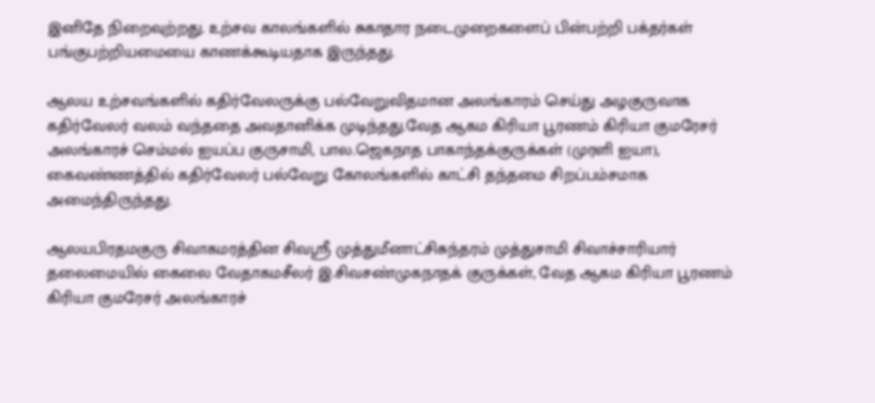இனிதே நிறைவுற்றது. உற்சவ காலங்களில் சுகாதார நடைமுறைகளைப் பின்பற்றி பக்தர்கள்  பங்குபற்றியமையை காணக்கூடியதாக இருந்தது.

ஆலய உற்சவங்களில் கதிர்வேலருக்கு பல்வேறுவிதமான அலங்காரம் செய்து அழகுருவாக கதிர்வேலர் வலம் வந்ததை அவதானிக்க முடிந்தது.வேத ஆகம கிரியா பூரணம் கிரியா குமரேசர் அலங்காரச் செம்மல் ஐயப்ப குருசாமி, பால.ஜெகநாத பாகாந்தக்குருக்கள் (முரளி ஐயா), கைவண்ணத்தில் கதிர்வேலர் பல்வேறு கோலங்களில் காட்சி தந்தமை சிறப்பம்சமாக அமைந்திருந்தது.

ஆலயபிரதமகுரு சிவாகமரத்தின சிவஸ்ரீ முத்துமீனாட்சிசுந்தரம் முத்துசாமி சிவாச்சாரியார் தலைமையில் கைலை வேதாகமசீலர் இ.சிவசண்முகநாதக் குருக்கள், வேத ஆகம கிரியா பூரணம் கிரியா குமரேசர் அலங்காரச்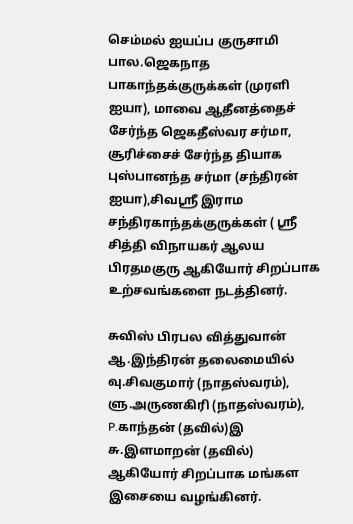செம்மல் ஐயப்ப குருசாமி பால.ஜெகநாத பாகாந்தக்குருக்கள் (முரளி ஐயா), மாவை ஆதீனத்தைச் சேர்ந்த ஜெகதீஸ்வர சர்மா, சூரிச்சைச் சேர்ந்த தியாக புஸ்பானந்த சர்மா (சந்திரன் ஐயா),சிவஸ்ரீ இராம சந்திரகாந்தக்குருக்கள் ( ஸ்ரீ சித்தி விநாயகர் ஆலய பிரதமகுரு ஆகியோர் சிறப்பாக உற்சவங்களை நடத்தினர்.

சுவிஸ் பிரபல வித்துவான் ஆ.இந்திரன் தலைமையில் வு.சிவகுமார் (நாதஸ்வரம்), ளு.அருணகிரி (நாதஸ்வரம்), P.காந்தன் (தவில்)இ சு.இளமாறன் (தவில்) ஆகியோர் சிறப்பாக மங்கள இசையை வழங்கினர்.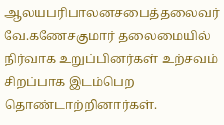ஆலயபரிபாலனசபைத்தலைவர் வே.கணேசகுமார் தலைமையில் நிர்வாக உறுப்பினர்கள் உற்சவம் சிறப்பாக இடம்பெற தொண்டாற்றினார்கள்.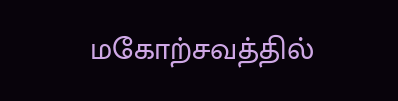மகோற்சவத்தில்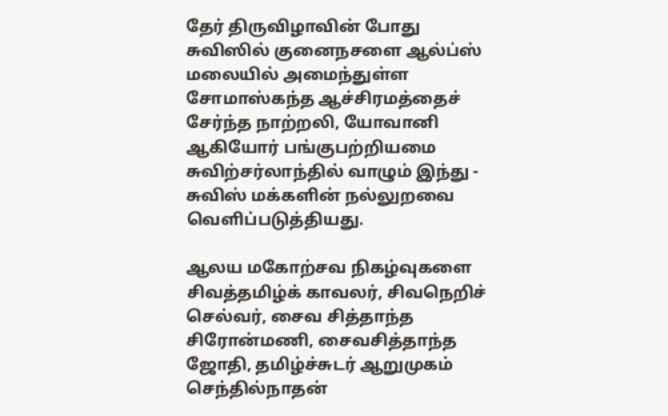தேர் திருவிழாவின் போது சுவிஸில் குனைநசளை ஆல்ப்ஸ் மலையில் அமைந்துள்ள சோமாஸ்கந்த ஆச்சிரமத்தைச் சேர்ந்த நாற்றலி, யோவானி ஆகியோர் பங்குபற்றியமை சுவிற்சர்லாந்தில் வாழும் இந்து - சுவிஸ் மக்களின் நல்லுறவை வெளிப்படுத்தியது.

ஆலய மகோற்சவ நிகழ்வுகளை சிவத்தமிழ்க் காவலர், சிவநெறிச் செல்வர், சைவ சித்தாந்த சிரோன்மணி, சைவசித்தாந்த ஜோதி, தமிழ்ச்சுடர் ஆறுமுகம் செந்தில்நாதன்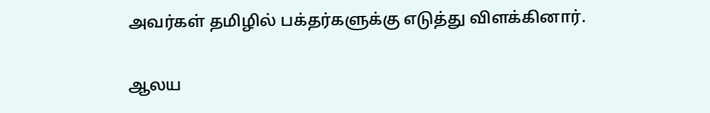அவர்கள் தமிழில் பக்தர்களுக்கு எடுத்து விளக்கினார்.

ஆலய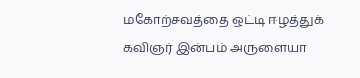மகோற்சவத்தை ஒட்டி ஈழத்துக் கவிஞர் இன்பம் அருளையா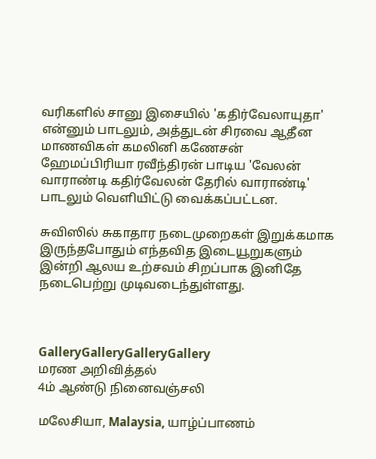வரிகளில் சானு இசையில் 'கதிர்வேலாயுதா' என்னும் பாடலும், அத்துடன் சிரவை ஆதீன மாணவிகள் கமலினி கணேசன் ஹேமப்பிரியா ரவீந்திரன் பாடிய 'வேலன் வாராண்டி கதிர்வேலன் தேரில் வாராண்டி' பாடலும் வெளியிட்டு வைக்கப்பட்டன.

சுவிஸில் சுகாதார நடைமுறைகள் இறுக்கமாக இருந்தபோதும் எந்தவித இடையூறுகளும் இன்றி ஆலய உற்சவம் சிறப்பாக இனிதே நடைபெற்று முடிவடைந்துள்ளது.



GalleryGalleryGalleryGallery
மரண அறிவித்தல்
4ம் ஆண்டு நினைவஞ்சலி

மலேசியா, Malaysia, யாழ்ப்பாணம்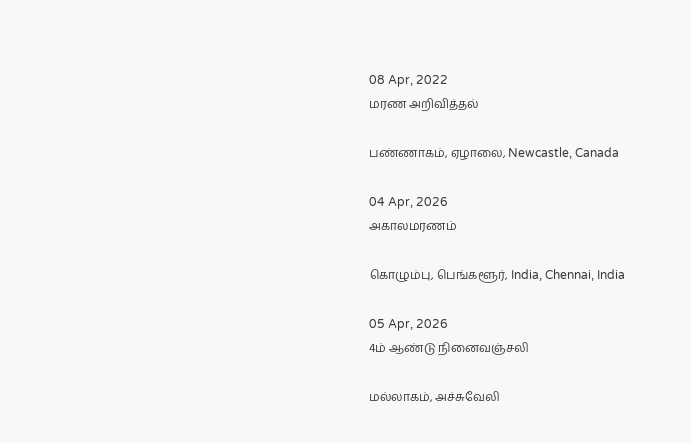08 Apr, 2022
மரண அறிவித்தல்

பண்ணாகம், ஏழாலை, Newcastle, Canada

04 Apr, 2026
அகாலமரணம்

கொழும்பு, பெங்களூர், India, Chennai, India

05 Apr, 2026
4ம் ஆண்டு நினைவஞ்சலி

மல்லாகம், அச்சுவேலி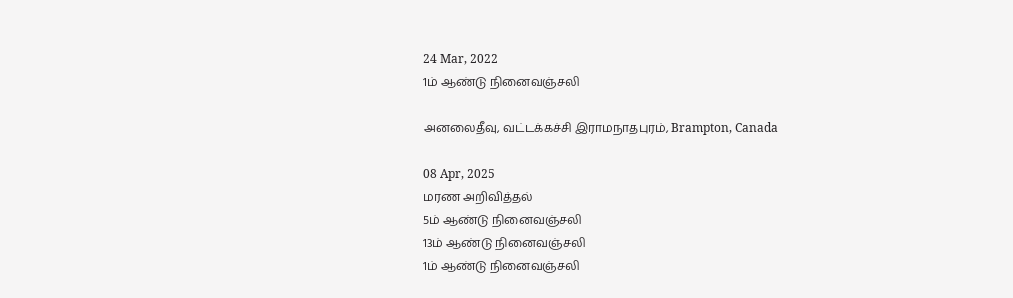24 Mar, 2022
1ம் ஆண்டு நினைவஞ்சலி

அனலைதீவு, வட்டக்கச்சி இராமநாதபுரம், Brampton, Canada

08 Apr, 2025
மரண அறிவித்தல்
5ம் ஆண்டு நினைவஞ்சலி
13ம் ஆண்டு நினைவஞ்சலி
1ம் ஆண்டு நினைவஞ்சலி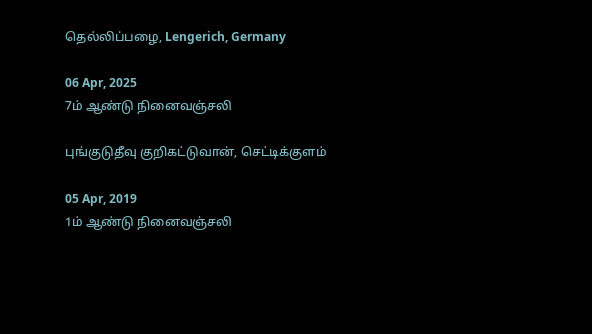தெல்லிப்பழை, Lengerich, Germany

06 Apr, 2025
7ம் ஆண்டு நினைவஞ்சலி

புங்குடுதீவு குறிகட்டுவான், செட்டிக்குளம்

05 Apr, 2019
1ம் ஆண்டு நினைவஞ்சலி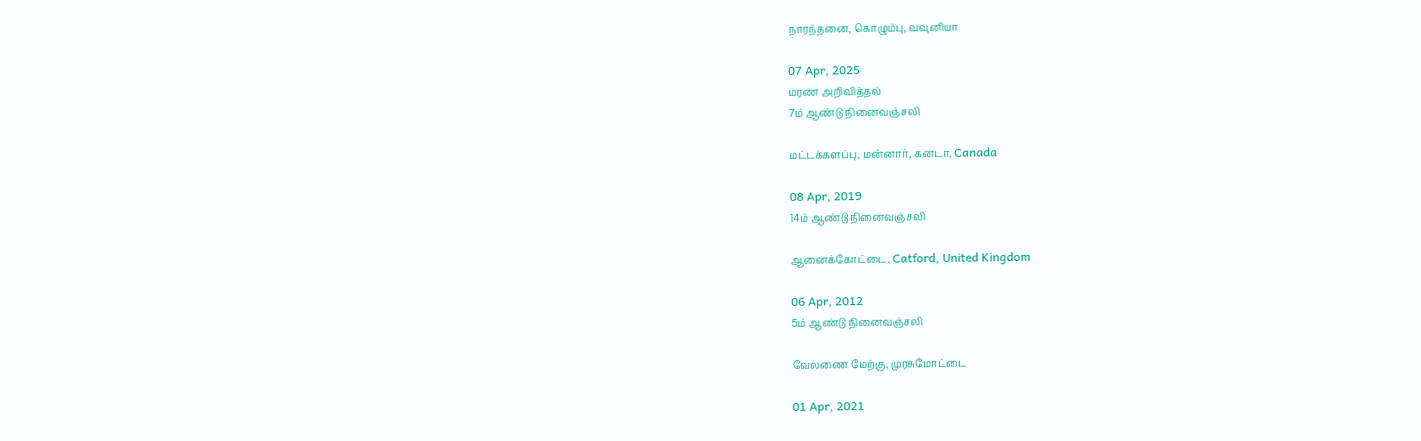நாரந்தனை, கொழும்பு, வவுனியா

07 Apr, 2025
மரண அறிவித்தல்
7ம் ஆண்டு நினைவஞ்சலி

மட்டக்களப்பு, மன்னார், கனடா, Canada

08 Apr, 2019
14ம் ஆண்டு நினைவஞ்சலி

ஆனைக்கோட்டை, Catford, United Kingdom

06 Apr, 2012
5ம் ஆண்டு நினைவஞ்சலி

வேலணை மேற்கு, முரசுமோட்டை

01 Apr, 2021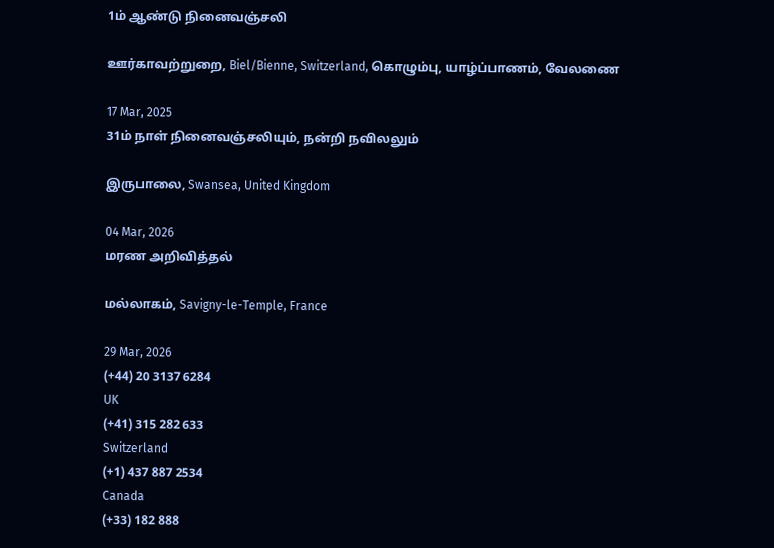1ம் ஆண்டு நினைவஞ்சலி

ஊர்காவற்றுறை, Biel/Bienne, Switzerland, கொழும்பு, யாழ்ப்பாணம், வேலணை

17 Mar, 2025
31ம் நாள் நினைவஞ்சலியும், நன்றி நவிலலும்

இருபாலை, Swansea, United Kingdom

04 Mar, 2026
மரண அறிவித்தல்

மல்லாகம், Savigny-le-Temple, France

29 Mar, 2026
(+44) 20 3137 6284
UK
(+41) 315 282 633
Switzerland
(+1) 437 887 2534
Canada
(+33) 182 888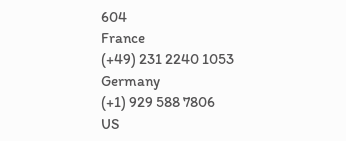604
France
(+49) 231 2240 1053
Germany
(+1) 929 588 7806
US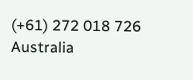(+61) 272 018 726
Australia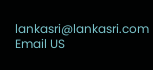lankasri@lankasri.com
Email US